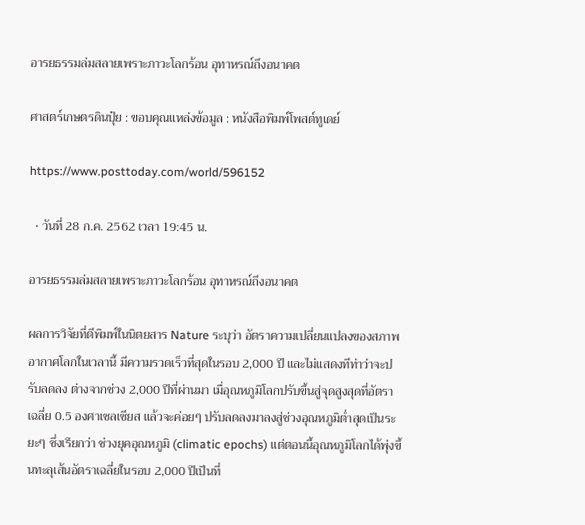อารยธรรมล่มสลายเพราะภาวะโลกร้อน อุทาหรณ์ถึงอนาคต

ศาสตร์เกษตรดินปุ๋ย : ขอบคุณแหล่งข้อมูล : หนังสือพิมพ์โพสต์ทูเดย์

https://www.posttoday.com/world/596152

  • วันที่ 28 ก.ค. 2562 เวลา 19:45 น.

อารยธรรมล่มสลายเพราะภาวะโลกร้อน อุทาหรณ์ถึงอนาคต

ผลการวิจัยที่ตีพิมพ์ในนิตยสาร Nature ระบุว่า อัตราความเปลี่ยนแปลงของสภาพอากาศโลกในเวลานี้ มีความรวดเร็วที่สุดในรอบ 2,000 ปี และไม่แสดงทีท่าว่าจะปรับลดลง ต่างจากช่วง 2,000 ปีที่ผ่านมา เมื่อุณหภูมิโลกปรับขึ้นสู่จุดสูงสุดที่อัตราเฉลี่ย 0.5 องศาเซลเซียส แล้วจะค่อยๆ ปรับลดลงมาลงสู่ช่วงอุณหภูมิต่ำสุดเป็นระยะๆ ซึ่งเรียกว่า ช่วงยุคอุณหภูมิ (climatic epochs) แต่ตอนนี้อุณหภูมิโลกได้พุ่งขึ้นทะลุเส้นอัตราเฉลี่ยในรอบ 2,000 ปีเป็นที่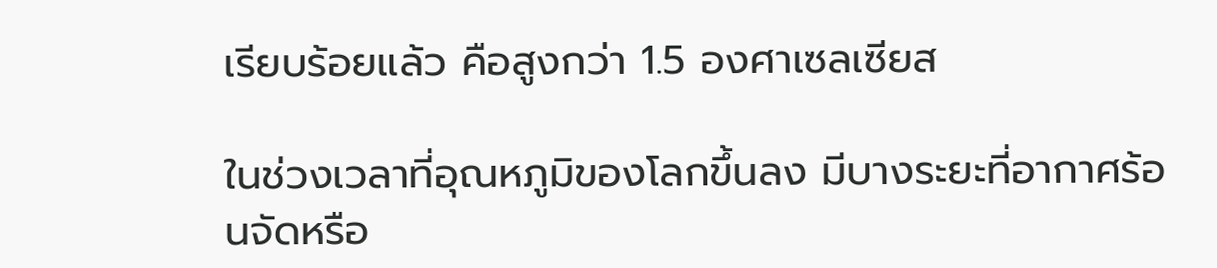เรียบร้อยแล้ว คือสูงกว่า 1.5 องศาเซลเซียส

ในช่วงเวลาที่อุณหภูมิของโลกขึ้นลง มีบางระยะที่อากาศร้อนจัดหรือ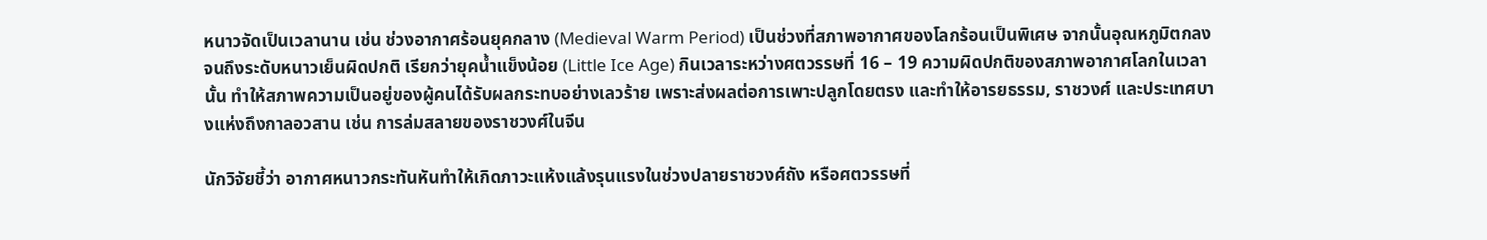หนาวจัดเป็นเวลานาน เช่น ช่วงอากาศร้อนยุคกลาง (Medieval Warm Period) เป็นช่วงที่สภาพอากาศของโลกร้อนเป็นพิเศษ จากนั้นอุณหภูมิตกลงจนถึงระดับหนาวเย็นผิดปกติ เรียกว่ายุคน้ำแข็งน้อย (Little Ice Age) กินเวลาระหว่างศตวรรษที่ 16 – 19 ความผิดปกติของสภาพอากาศโลกในเวลานั้น ทำให้สภาพความเป็นอยู่ของผู้คนได้รับผลกระทบอย่างเลวร้าย เพราะส่งผลต่อการเพาะปลูกโดยตรง และทำให้อารยธรรม, ราชวงศ์ และประเทศบางแห่งถึงกาลอวสาน เช่น การล่มสลายของราชวงศ์ในจีน

นักวิจัยชี้ว่า อากาศหนาวกระทันหันทำให้เกิดภาวะแห้งแล้งรุนแรงในช่วงปลายราชวงศ์ถัง หรือศตวรรษที่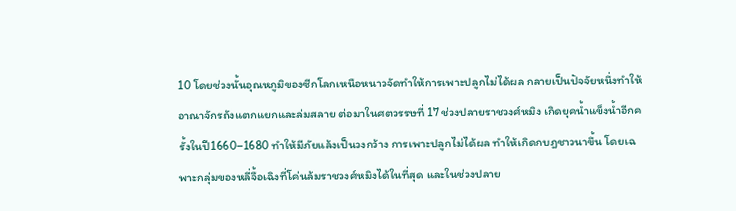10 โดยช่วงนั้นอุณหภูมิของซีกโลกเหนือหนาวจัดทำให้การเพาะปลูกไม่ได้ผล กลายเป็นปัจจัยหนึ่งทำให้อาณาจักรถังแตกแยกและล่มสลาย ต่อมาในศตวรรษที่ 17 ช่วงปลายราชวงศ์หมิง เกิดยุคน้ำแข็งน้ำอีกครั้งในปี1660–1680 ทำให้มีภัยแล้งเป็นวงกว้าง การเพาะปลูกไม่ได้ผล ทำให้เกิดกบฎชาวนาขึ้น โดยเฉพาะกลุ่มของหลี่จื้อเฉิงที่โค่นล้มราชวงศ์หมิงได้ในที่สุด และในช่วงปลาย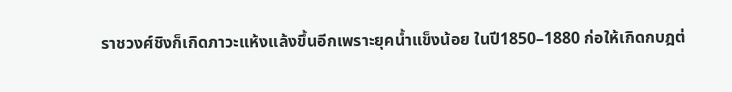ราชวงศ์ชิงก็เกิดภาวะแห้งแล้งขึ้นอีกเพราะยุคน้ำแข็งน้อย ในปี1850–1880 ก่อให้เกิดกบฎต่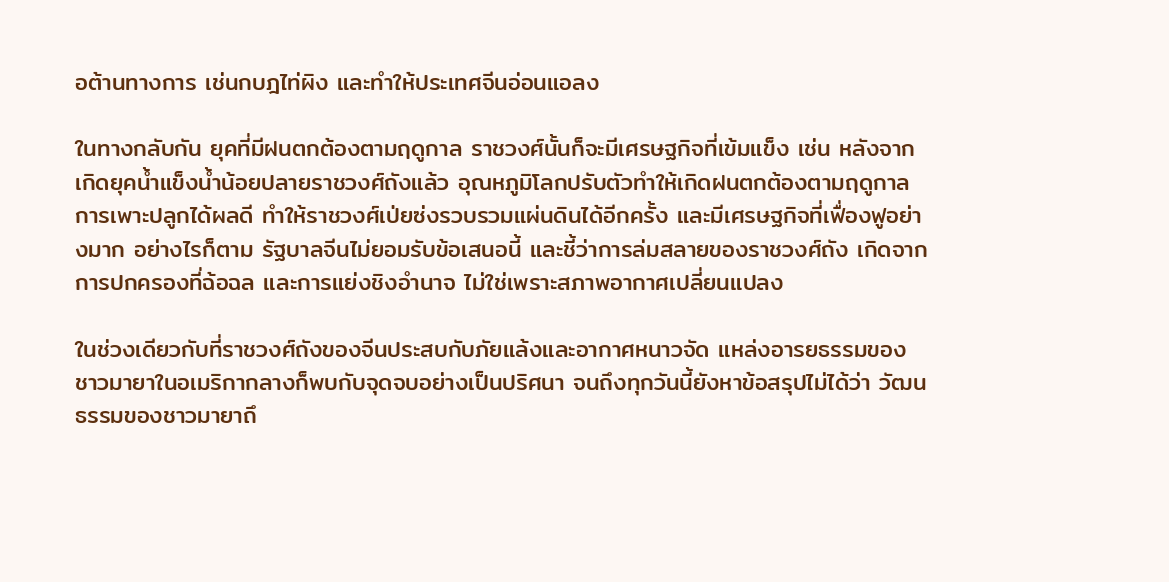อต้านทางการ เช่นกบฎไท่ผิง และทำให้ประเทศจีนอ่อนแอลง

ในทางกลับกัน ยุคที่มีฝนตกต้องตามฤดูกาล ราชวงศ์นั้นก็จะมีเศรษฐกิจที่เข้มแข็ง เช่น หลังจากเกิดยุคน้ำแข็งน้ำน้อยปลายราชวงศ์ถังแล้ว อุณหภูมิโลกปรับตัวทำให้เกิดฝนตกต้องตามฤดูกาล การเพาะปลูกได้ผลดี ทำให้ราชวงศ์เป่ยซ่งรวบรวมแผ่นดินได้อีกครั้ง และมีเศรษฐกิจที่เฟื่องฟูอย่างมาก อย่างไรก็ตาม รัฐบาลจีนไม่ยอมรับข้อเสนอนี้ และชี้ว่าการล่มสลายของราชวงศ์ถัง เกิดจากการปกครองที่ฉ้อฉล และการแย่งชิงอำนาจ ไม่ใช่เพราะสภาพอากาศเปลี่ยนแปลง

ในช่วงเดียวกับที่ราชวงศ์ถังของจีนประสบกับภัยแล้งและอากาศหนาวจัด แหล่งอารยธรรมของชาวมายาในอเมริกากลางก็พบกับจุดจบอย่างเป็นปริศนา จนถึงทุกวันนี้ยังหาข้อสรุปไม่ได้ว่า วัฒนธรรมของชาวมายาถึ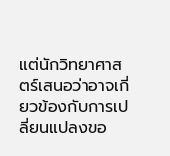แต่นักวิทยาศาสตร์เสนอว่าอาจเกี่ยวข้องกับการเปลี่ยนแปลงขอ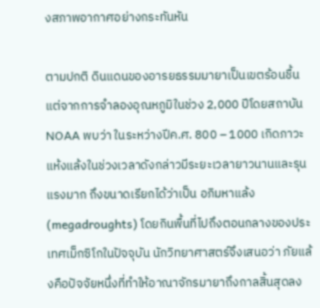งสภาพอากาศอย่างกระทันหัน

ตามปกติ ดินแดนของอารยธรรมมายาเป็นเขตร้อนชื้น แต่จากการจำลองอุณหภูมิในช่วง 2,000 ปีโดยสถาบันNOAA พบว่า ในระหว่างปีค.ศ. 800 – 1000 เกิดภาวะแห้งแล้งในช่วงเวลาดังกล่าวมีระยะเวลายาวนานและรุนแรงมาก ถึงขนาดเรียกได้ว่าเป็น อภิมหาแล้ง (megadroughts) โดยกินพื้นที่ไปถึงตอนกลางของประเทศเม็กซิโกในปัจจุบัน นักวิทยาศาสตร์จึงเสนอว่า ภัยแล้งคือปัจจัยหนึ่งที่ทำให้อาณาจักรมายาถึงกาลสิ้นสุดลง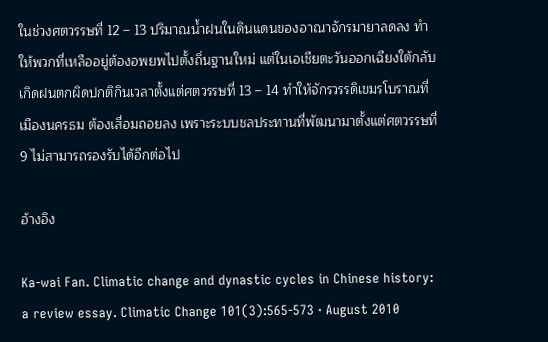ในช่วงศตวรรษที่ 12 – 13 ปริมาณน้ำฝนในดินแดนของอาณาจักรมายาลดลง ทำให้พวกที่เหลืออยู่ต้องอพยพไปตั้งถิ่นฐานใหม่ แต่ในเอเชียตะวันออกเฉียงใต้กลับเกิดฝนตกผิดปกติกินเวลาตั้งแต่ศตวรรษที่ 13 – 14 ทำให้จักรวรรดิเขมรโบราณที่เมืองนครธม ต้องเสื่อมถอยลง เพราะระบบชลประทานที่พัฒนามาตั้งแต่ศตวรรษที่ 9 ไม่สามารถรองรับได้อีกต่อไป

อ้างอิง

Ka-wai Fan. Climatic change and dynastic cycles in Chinese history: a review essay. Climatic Change 101(3):565-573 · August 2010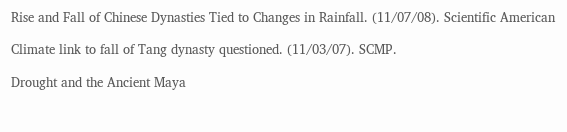Rise and Fall of Chinese Dynasties Tied to Changes in Rainfall. (11/07/08). Scientific American

Climate link to fall of Tang dynasty questioned. (11/03/07). SCMP.

Drought and the Ancient Maya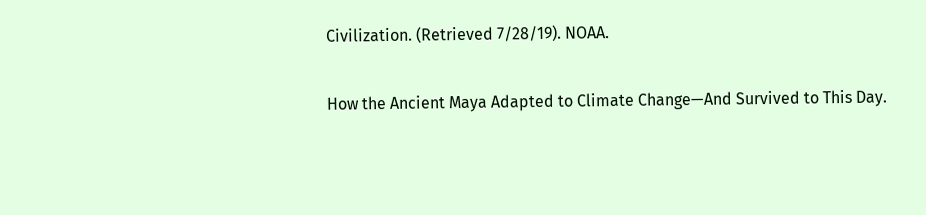Civilization. (Retrieved 7/28/19). NOAA.

How the Ancient Maya Adapted to Climate Change—And Survived to This Day.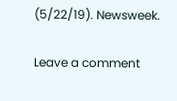(5/22/19). Newsweek.

Leave a comment